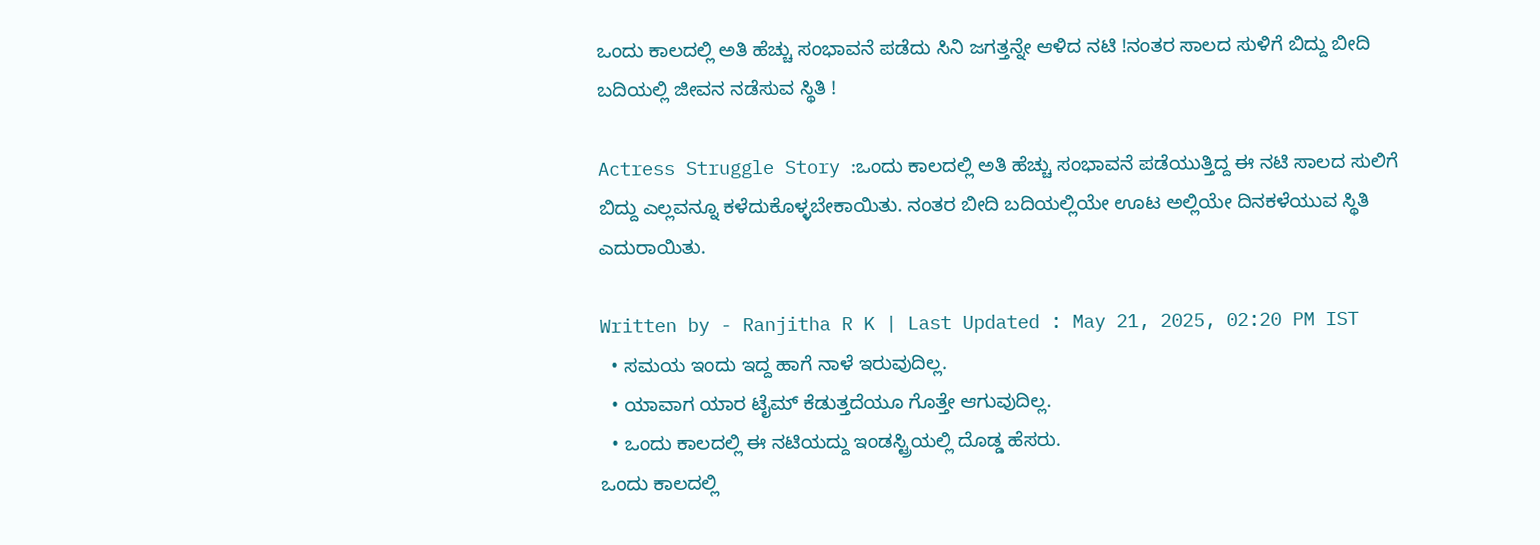ಒಂದು ಕಾಲದಲ್ಲಿ ಅತಿ ಹೆಚ್ಚು ಸಂಭಾವನೆ ಪಡೆದು ಸಿನಿ ಜಗತ್ತನ್ನೇ ಆಳಿದ ನಟಿ !ನಂತರ ಸಾಲದ ಸುಳಿಗೆ ಬಿದ್ದು ಬೀದಿ ಬದಿಯಲ್ಲಿ ಜೀವನ ನಡೆಸುವ ಸ್ಥಿತಿ !

Actress Struggle Story :ಒಂದು ಕಾಲದಲ್ಲಿ ಅತಿ ಹೆಚ್ಚು ಸಂಭಾವನೆ ಪಡೆಯುತ್ತಿದ್ದ ಈ ನಟಿ ಸಾಲದ ಸುಲಿಗೆ ಬಿದ್ದು ಎಲ್ಲವನ್ನೂ ಕಳೆದುಕೊಳ್ಳಬೇಕಾಯಿತು. ನಂತರ ಬೀದಿ ಬದಿಯಲ್ಲಿಯೇ ಊಟ ಅಲ್ಲಿಯೇ ದಿನಕಳೆಯುವ ಸ್ಥಿತಿ ಎದುರಾಯಿತು.

Written by - Ranjitha R K | Last Updated : May 21, 2025, 02:20 PM IST
  • ಸಮಯ ಇಂದು ಇದ್ದ ಹಾಗೆ ನಾಳೆ ಇರುವುದಿಲ್ಲ.
  • ಯಾವಾಗ ಯಾರ ಟೈಮ್ ಕೆಡುತ್ತದೆಯೂ ಗೊತ್ತೇ ಆಗುವುದಿಲ್ಲ.
  • ಒಂದು ಕಾಲದಲ್ಲಿ ಈ ನಟಿಯದ್ದು ಇಂಡಸ್ಟ್ರಿಯಲ್ಲಿ ದೊಡ್ಡ ಹೆಸರು.
ಒಂದು ಕಾಲದಲ್ಲಿ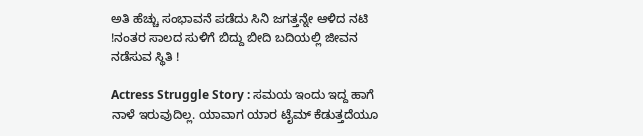ಅತಿ ಹೆಚ್ಚು ಸಂಭಾವನೆ ಪಡೆದು ಸಿನಿ ಜಗತ್ತನ್ನೇ ಆಳಿದ ನಟಿ !ನಂತರ ಸಾಲದ ಸುಳಿಗೆ ಬಿದ್ದು ಬೀದಿ ಬದಿಯಲ್ಲಿ ಜೀವನ ನಡೆಸುವ ಸ್ಥಿತಿ !

Actress Struggle Story : ಸಮಯ ಇಂದು ಇದ್ದ ಹಾಗೆ ನಾಳೆ ಇರುವುದಿಲ್ಲ. ಯಾವಾಗ ಯಾರ ಟೈಮ್ ಕೆಡುತ್ತದೆಯೂ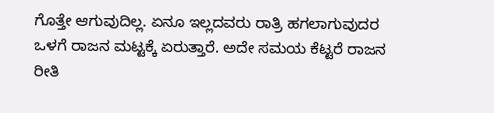ಗೊತ್ತೇ ಆಗುವುದಿಲ್ಲ. ಏನೂ ಇಲ್ಲದವರು ರಾತ್ರಿ ಹಗಲಾಗುವುದರ ಒಳಗೆ ರಾಜನ ಮಟ್ಟಕ್ಕೆ ಏರುತ್ತಾರೆ. ಅದೇ ಸಮಯ ಕೆಟ್ಟರೆ ರಾಜನ ರೀತಿ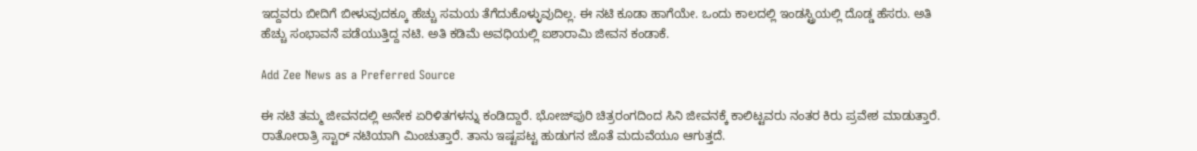ಇದ್ದವರು ಬೀದಿಗೆ ಬೀಳುವುದಕ್ಕೂ ಹೆಚ್ಚು ಸಮಯ ತೆಗೆದುಕೊಳ್ಳುವುದಿಲ್ಲ. ಈ ನಟಿ ಕೂಡಾ ಹಾಗೆಯೇ. ಒಂದು ಕಾಲದಲ್ಲಿ ಇಂಡಸ್ಟ್ರಿಯಲ್ಲಿ ದೊಡ್ಡ ಹೆಸರು. ಅತಿ ಹೆಚ್ಚು ಸಂಭಾವನೆ ಪಡೆಯುತ್ತಿದ್ದ ನಟಿ. ಅತಿ ಕಡಿಮೆ ಅವಧಿಯಲ್ಲಿ ಐಶಾರಾಮಿ ಜೀವನ ಕಂಡಾಕೆ.

Add Zee News as a Preferred Source

ಈ ನಟಿ ತಮ್ಮ ಜೀವನದಲ್ಲಿ ಅನೇಕ ಏರಿಳಿತಗಳನ್ನು ಕಂಡಿದ್ದಾರೆ. ಭೋಜ್‌ಪುರಿ ಚಿತ್ರರಂಗದಿಂದ ಸಿನಿ ಜೀವನಕ್ಕೆ ಕಾಲಿಟ್ಟವರು ನಂತರ ಕಿರು ಪ್ರವೇಶ ಮಾಡುತ್ತಾರೆ. ರಾತೋರಾತ್ರಿ ಸ್ಟಾರ್ ನಟಿಯಾಗಿ ಮಿಂಚುತ್ತಾರೆ. ತಾನು ಇಷ್ಟಪಟ್ಟ ಹುಡುಗನ ಜೊತೆ ಮದುವೆಯೂ ಆಗುತ್ತದೆ.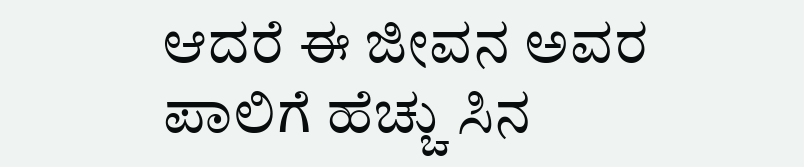ಆದರೆ ಈ ಜೀವನ ಅವರ ಪಾಲಿಗೆ ಹೆಚ್ಚು ಸಿನ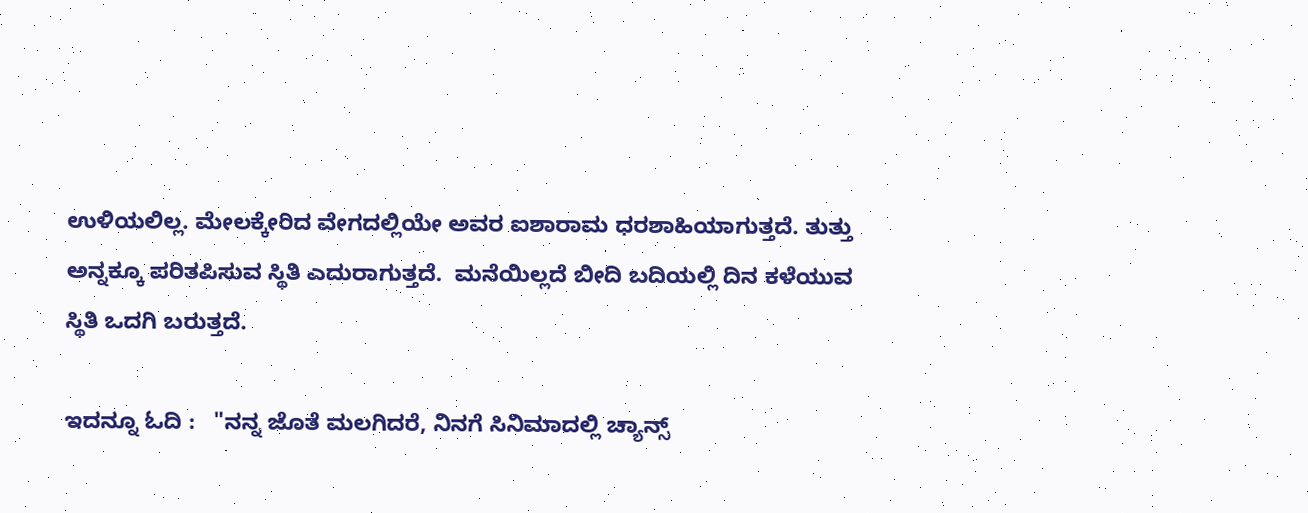ಉಳಿಯಲಿಲ್ಲ. ಮೇಲಕ್ಕೇರಿದ ವೇಗದಲ್ಲಿಯೇ ಅವರ ಐಶಾರಾಮ ಧರಶಾಹಿಯಾಗುತ್ತದೆ. ತುತ್ತು ಅನ್ನಕ್ಕೂ ಪರಿತಪಿಸುವ ಸ್ಥಿತಿ ಎದುರಾಗುತ್ತದೆ.  ಮನೆಯಿಲ್ಲದೆ ಬೀದಿ ಬದಿಯಲ್ಲಿ ದಿನ ಕಳೆಯುವ ಸ್ಥಿತಿ ಒದಗಿ ಬರುತ್ತದೆ.

ಇದನ್ನೂ ಓದಿ :   "ನನ್ನ ಜೊತೆ ಮಲಗಿದರೆ, ನಿನಗೆ ಸಿನಿಮಾದಲ್ಲಿ ಚ್ಯಾನ್ಸ್‌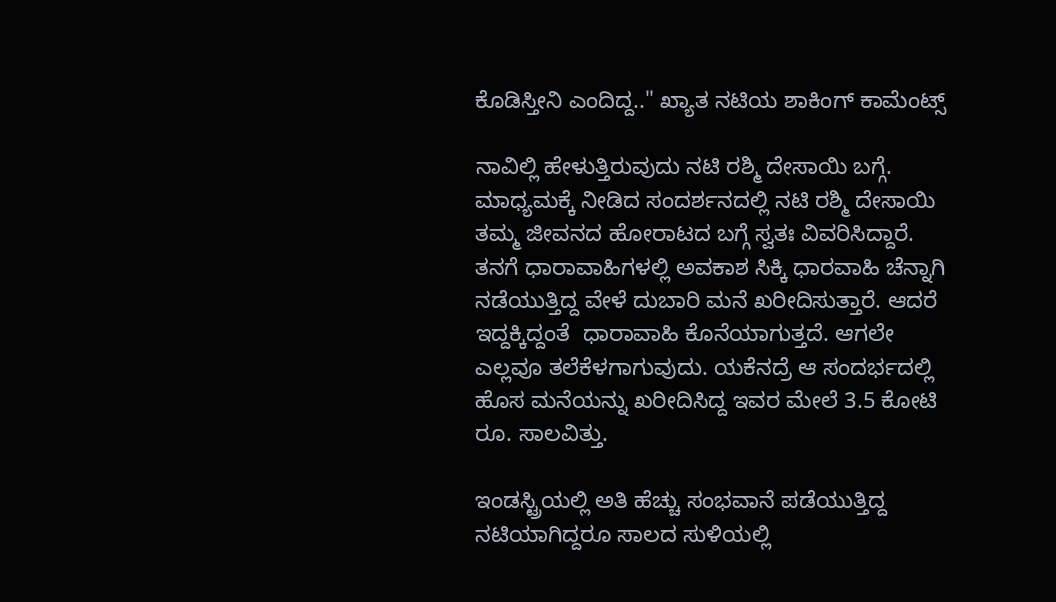ಕೊಡಿಸ್ತೀನಿ ಎಂದಿದ್ದ.." ಖ್ಯಾತ ನಟಿಯ ಶಾಕಿಂಗ್‌ ಕಾಮೆಂಟ್ಸ್‌

ನಾವಿಲ್ಲಿ ಹೇಳುತ್ತಿರುವುದು ನಟಿ ರಶ್ಮಿ ದೇಸಾಯಿ ಬಗ್ಗೆ.  ಮಾಧ್ಯಮಕ್ಕೆ ನೀಡಿದ ಸಂದರ್ಶನದಲ್ಲಿ ನಟಿ ರಶ್ಮಿ ದೇಸಾಯಿ ತಮ್ಮ ಜೀವನದ ಹೋರಾಟದ ಬಗ್ಗೆ ಸ್ವತಃ ವಿವರಿಸಿದ್ದಾರೆ. ತನಗೆ ಧಾರಾವಾಹಿಗಳಲ್ಲಿ ಅವಕಾಶ ಸಿಕ್ಕಿ ಧಾರವಾಹಿ ಚೆನ್ನಾಗಿ ನಡೆಯುತ್ತಿದ್ದ ವೇಳೆ ದುಬಾರಿ ಮನೆ ಖರೀದಿಸುತ್ತಾರೆ. ಆದರೆ ಇದ್ದಕ್ಕಿದ್ದಂತೆ  ಧಾರಾವಾಹಿ ಕೊನೆಯಾಗುತ್ತದೆ. ಆಗಲೇ ಎಲ್ಲವೂ ತಲೆಕೆಳಗಾಗುವುದು. ಯಕೆನದ್ರೆ ಆ ಸಂದರ್ಭದಲ್ಲಿ ಹೊಸ ಮನೆಯನ್ನು ಖರೀದಿಸಿದ್ದ ಇವರ ಮೇಲೆ 3.5 ಕೋಟಿ ರೂ. ಸಾಲವಿತ್ತು.

ಇಂಡಸ್ಟ್ರಿಯಲ್ಲಿ ಅತಿ ಹೆಚ್ಚು ಸಂಭವಾನೆ ಪಡೆಯುತ್ತಿದ್ದ ನಟಿಯಾಗಿದ್ದರೂ ಸಾಲದ ಸುಳಿಯಲ್ಲಿ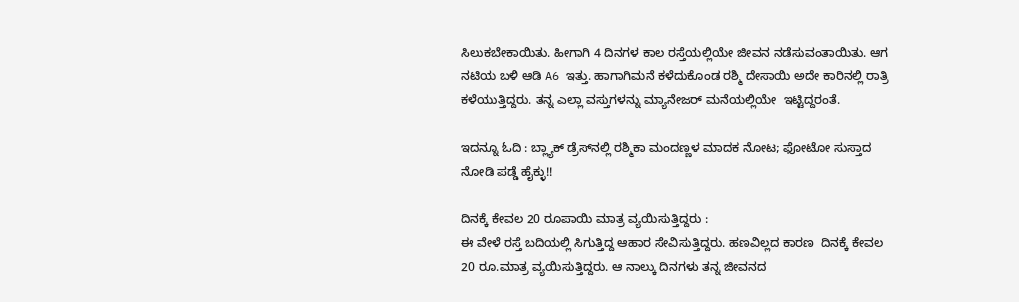ಸಿಲುಕಬೇಕಾಯಿತು. ಹೀಗಾಗಿ 4 ದಿನಗಳ ಕಾಲ ರಸ್ತೆಯಲ್ಲಿಯೇ ಜೀವನ ನಡೆಸುವಂತಾಯಿತು. ಆಗ ನಟಿಯ ಬಳಿ ಆಡಿ A6 ಇತ್ತು. ಹಾಗಾಗಿಮನೆ ಕಳೆದುಕೊಂಡ ರಶ್ಮಿ ದೇಸಾಯಿ ಅದೇ ಕಾರಿನಲ್ಲಿ ರಾತ್ರಿ ಕಳೆಯುತ್ತಿದ್ದರು. ತನ್ನ ಎಲ್ಲಾ ವಸ್ತುಗಳನ್ನು ಮ್ಯಾನೇಜರ್ ಮನೆಯಲ್ಲಿಯೇ  ಇಟ್ಟಿದ್ದರಂತೆ.

ಇದನ್ನೂ ಓದಿ : ಬ್ಲ್ಯಾಕ್ ಡ್ರೆಸ್‌ನಲ್ಲಿ ರಶ್ಮಿಕಾ ಮಂದಣ್ಣಳ ಮಾದಕ ನೋಟ; ಫೋಟೋ ಸುಸ್ತಾದ ನೋಡಿ ಪಡ್ಡೆ ಹೈಕ್ಳು!!

ದಿನಕ್ಕೆ ಕೇವಲ 20 ರೂಪಾಯಿ ಮಾತ್ರ ವ್ಯಯಿಸುತ್ತಿದ್ದರು :
ಈ ವೇಳೆ ರಸ್ತೆ ಬದಿಯಲ್ಲಿ ಸಿಗುತ್ತಿದ್ದ ಆಹಾರ ಸೇವಿಸುತ್ತಿದ್ದರು. ಹಣವಿಲ್ಲದ ಕಾರಣ  ದಿನಕ್ಕೆ ಕೇವಲ 20 ರೂ.ಮಾತ್ರ ವ್ಯಯಿಸುತ್ತಿದ್ದರು. ಆ ನಾಲ್ಕು ದಿನಗಳು ತನ್ನ ಜೀವನದ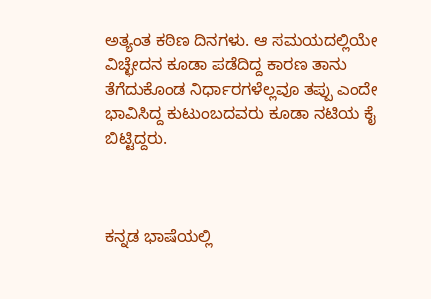ಅತ್ಯಂತ ಕಠಿಣ ದಿನಗಳು. ಆ ಸಮಯದಲ್ಲಿಯೇ ವಿಚ್ಛೇದನ ಕೂಡಾ ಪಡೆದಿದ್ದ ಕಾರಣ ತಾನು ತೆಗೆದುಕೊಂಡ ನಿರ್ಧಾರಗಳೆಲ್ಲವೂ ತಪ್ಪು ಎಂದೇ ಭಾವಿಸಿದ್ದ ಕುಟುಂಬದವರು ಕೂಡಾ ನಟಿಯ ಕೈ ಬಿಟ್ಟಿದ್ದರು.



ಕನ್ನಡ ಭಾಷೆಯಲ್ಲಿ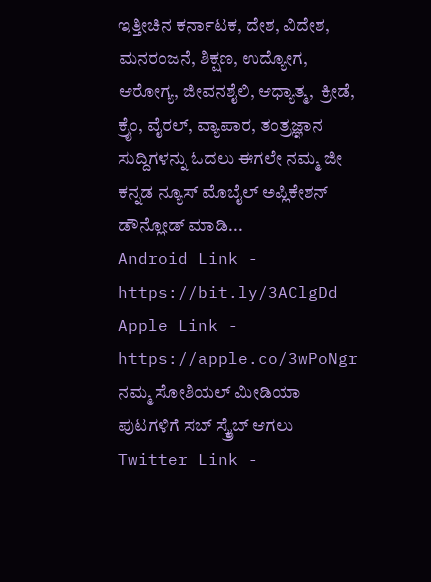ಇತ್ತೀಚಿನ ಕರ್ನಾಟಕ, ದೇಶ, ವಿದೇಶ, ಮನರಂಜನೆ, ಶಿಕ್ಷಣ, ಉದ್ಯೋಗ, ಆರೋಗ್ಯ, ಜೀವನಶೈಲಿ, ಆಧ್ಯಾತ್ಮ,  ಕ್ರೀಡೆ, ಕ್ರೈಂ, ವೈರಲ್, ವ್ಯಾಪಾರ, ತಂತ್ರಜ್ಞಾನ ಸುದ್ದಿಗಳನ್ನು ಓದಲು ಈಗಲೇ ನಮ್ಮ ಜೀ ಕನ್ನಡ ನ್ಯೂಸ್ ಮೊಬೈಲ್ ಅಪ್ಲಿಕೇಶನ್ ಡೌನ್ಲೋಡ್ ಮಾಡಿ...
Android Link - https://bit.ly/3AClgDd
Apple Link - https://apple.co/3wPoNgr
ನಮ್ಮ ಸೋಶಿಯಲ್ ಮೀಡಿಯಾ ಪುಟಗಳಿಗೆ ಸಬ್ ಸ್ಕ್ರೈಬ್ ಆಗಲು
Twitter Link -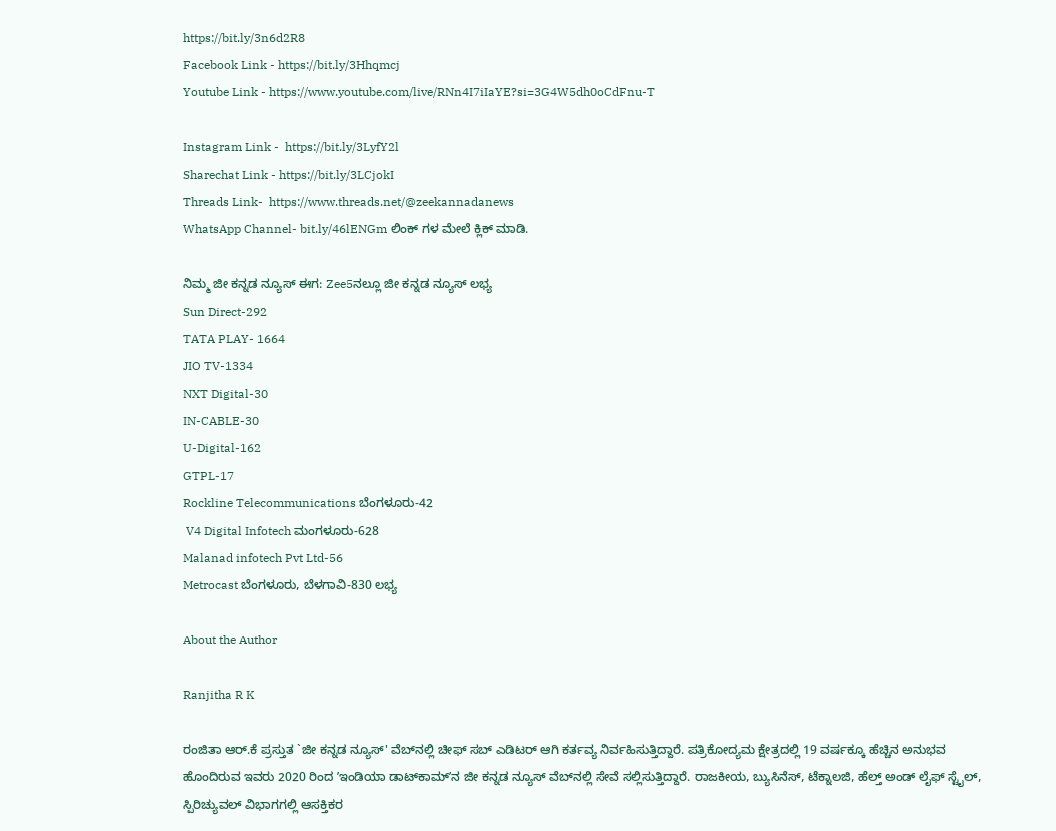https://bit.ly/3n6d2R8
Facebook Link - https://bit.ly/3Hhqmcj
Youtube Link - https://www.youtube.com/live/RNn4I7iIaYE?si=3G4W5dh0oCdFnu-T

Instagram Link -  https://bit.ly/3LyfY2l
Sharechat Link - https://bit.ly/3LCjokI
Threads Link-  https://www.threads.net/@zeekannadanews
WhatsApp Channel- bit.ly/46lENGm ಲಿಂಕ್ ಗಳ ಮೇಲೆ ಕ್ಲಿಕ್ ಮಾಡಿ.

ನಿಮ್ಮ ಜೀ ಕನ್ನಡ ನ್ಯೂಸ್‌ ಈಗ: Zee5ನಲ್ಲೂ ಜೀ ಕನ್ನಡ ನ್ಯೂಸ್‌ ಲಭ್ಯ
Sun Direct-292
TATA PLAY- 1664
JIO TV-1334
NXT Digital-30
IN-CABLE-30
U-Digital-162
GTPL-17
Rockline Telecommunications ಬೆಂಗಳೂರು-42
 V4 Digital Infotech ಮಂಗಳೂರು-628
Malanad infotech Pvt Ltd-56
Metrocast ಬೆಂಗಳೂರು, ಬೆಳಗಾವಿ-830 ಲಭ್ಯ

About the Author

Ranjitha R K

ರಂಜಿತಾ ಆರ್.ಕೆ ಪ್ರಸ್ತುತ `ಜೀ ಕನ್ನಡ ನ್ಯೂಸ್‌' ವೆಬ್‌ನಲ್ಲಿ ಚೀಫ್ ಸಬ್ ಎಡಿಟರ್ ಆಗಿ ಕರ್ತವ್ಯ ನಿರ್ವಹಿಸುತ್ತಿದ್ದಾರೆ. ಪತ್ರಿಕೋದ್ಯಮ ಕ್ಷೇತ್ರದಲ್ಲಿ 19 ವರ್ಷಕ್ಕೂ ಹೆಚ್ಚಿನ ಅನುಭವ ಹೊಂದಿರುವ ಇವರು 2020 ರಿಂದ ʼಇಂಡಿಯಾ ಡಾಟ್‌ಕಾಮ್‌ʼನ ಜೀ ಕನ್ನಡ ನ್ಯೂಸ್‌ ವೆಬ್‌ನಲ್ಲಿ ಸೇವೆ ಸಲ್ಲಿಸುತ್ತಿದ್ದಾರೆ. ರಾಜಕೀಯ, ಬ್ಯುಸಿನೆಸ್, ಟೆಕ್ನಾಲಜಿ, ಹೆಲ್ತ್ ಅಂಡ್ ಲೈಫ್ ಸ್ಟೈಲ್, ಸ್ಪಿರಿಚ್ಯುವಲ್ ವಿಭಾಗಗಲ್ಲಿ ಆಸಕ್ತಿಕರ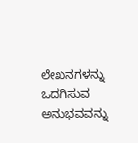ಲೇಖನಗಳನ್ನು ಒದಗಿಸುವ ಅನುಭವವನ್ನು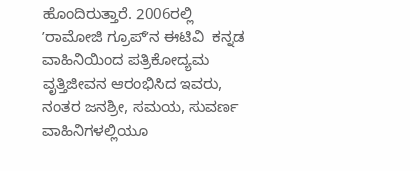ಹೊಂದಿರುತ್ತಾರೆ. 2006ರಲ್ಲಿ ʼರಾಮೋಜಿ ಗ್ರೂಪ್‌ʼನ ಈಟಿವಿ  ಕನ್ನಡ ವಾಹಿನಿಯಿಂದ ಪತ್ರಿಕೋದ್ಯಮ ವೃತ್ತಿಜೀವನ ಆರಂಭಿಸಿದ ಇವರು, ನಂತರ ಜನಶ್ರೀ, ಸಮಯ, ಸುವರ್ಣ ವಾಹಿನಿಗಳಲ್ಲಿಯೂ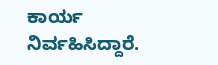ಕಾರ್ಯ ನಿರ್ವಹಿಸಿದ್ದಾರೆ.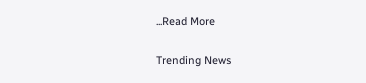...Read More

Trending News